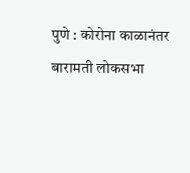पुणे : कोरोना काळानंतर बारामती लोकसभा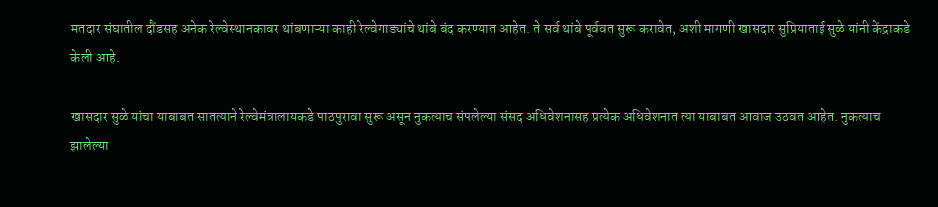मतदार संघातील दौंडसह अनेक रेल्वेस्थानकावर थांबणाऱ्या काही रेल्वेगाड्यांचे थांबे बंद करण्यात आहेत. ते सर्व थांबे पूर्ववत सुरू करावेत, अशी मागणी खासदार सुप्रियाताई सुळे यांनी केंद्राकडे केली आहे.

खासदार सुळे यांचा याबाबत सातत्याने रेल्वेमंत्रालायकडे पाठपुरावा सुरू असून नुकत्याच संपलेल्या संसद अधिवेशनासह प्रत्येक अधिवेशनात त्या याबाबत आवाज उठवत आहेत. नुकत्याच झालेल्या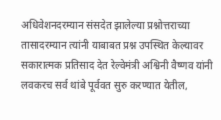अधिवेशनदरम्यान संसदेत झालेल्या प्रश्नोत्तराच्या तासादरम्यान त्यांनी याबाबत प्रश्न उपस्थित केल्यावर सकारात्मक प्रतिसाद देत रेल्वेमंत्री अश्विनी वैष्णव यांनी लवकरच सर्व थांबे पूर्ववत सुरु करण्यात येतील,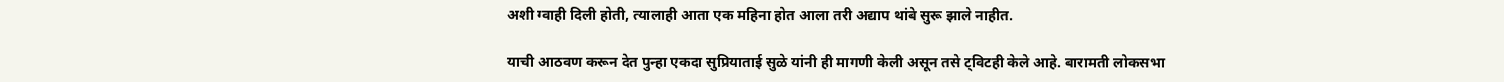अशी ग्वाही दिली होती, त्यालाही आता एक महिना होत आला तरी अद्याप थांबे सुरू झाले नाहीत.

याची आठवण करून देत पुन्हा एकदा सुप्रियाताई सुळे यांनी ही मागणी केली असून तसे ट्विटही केले आहे. बारामती लोकसभा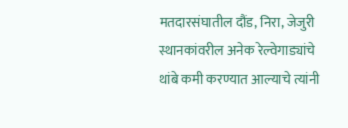मतदारसंघातील दौंड, निरा, जेजुरी स्थानकांवरील अनेक रेल्वेगाड्यांचे थांबे कमी करण्यात आल्याचे त्यांनी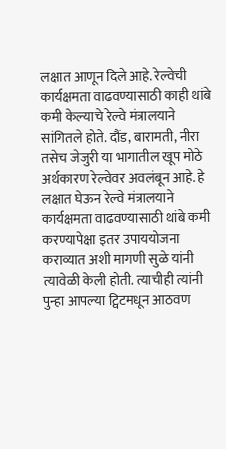लक्षात आणून दिले आहे. रेल्वेची कार्यक्षमता वाढवण्यासाठी काही थांबे कमी केल्याचे रेल्वे मंत्रालयाने सांगितले होते. दौंड, बारामती, नीरा तसेच जेजुरी या भागातील खूप मोठे अर्थकारण रेल्वेवर अवलंबून आहे. हे लक्षात घेऊन रेल्वे मंत्रालयाने कार्यक्षमता वाढवण्यासाठी थांबे कमी करण्यापेक्षा इतर उपाययोजना कराव्यात अशी मागणी सुळे यांनी त्यावेळी केली होती. त्याचीही त्यांनी पुन्हा आपल्या ट्विटमधून आठवण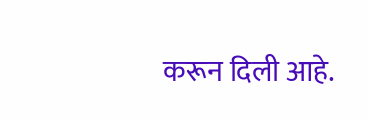करून दिली आहे.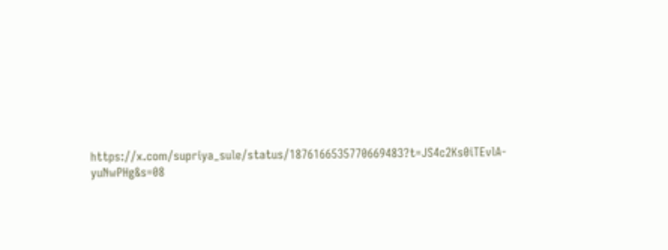https://x.com/supriya_sule/status/1876166535770669483?t=JS4c2Ks0iTEvlA-yuNwPHg&s=08